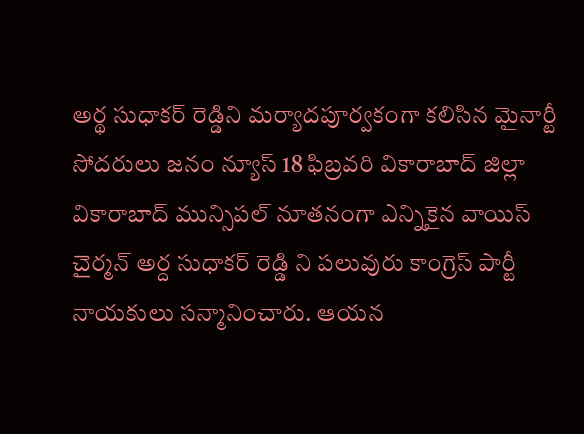అర్థ సుధాకర్ రెడ్డిని మర్యాదపూర్వకంగా కలిసిన మైనార్టీ సోదరులు జనం న్యూస్ 18 ఫిబ్రవరి వికారాబాద్ జిల్లా వికారాబాద్ మున్సిపల్ నూతనంగా ఎన్నికైన వాయిస్ చైర్మన్ అర్ద సుధాకర్ రెడ్డి ని పలువురు కాంగ్రెస్ పార్టీ నాయకులు సన్మానించారు. ఆయన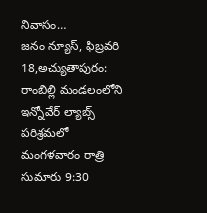నివాసం…
జనం న్యూస్, ఫిబ్రవరి 18,అచ్యుతాపురం: రాంబిల్లి మండలంలోని ఇన్నోవేర్ ల్యాబ్స్ పరిశ్రమలో మంగళవారం రాత్రి సుమారు 9:30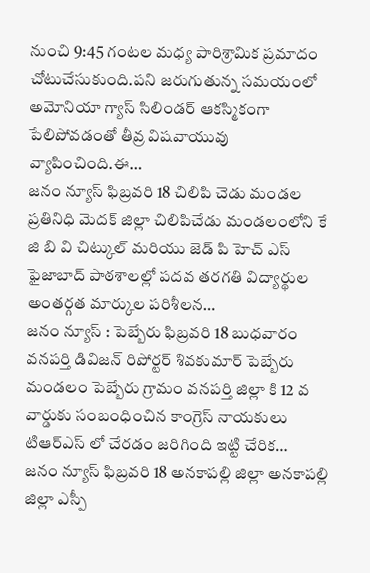నుంచి 9:45 గంటల మధ్య పారిశ్రామిక ప్రమాదం చోటుచేసుకుంది.పని జరుగుతున్న సమయంలో అమోనియా గ్యాస్ సిలిండర్ ఆకస్మికంగా పేలిపోవడంతో తీవ్ర విషవాయువు వ్యాపించింది.ఈ…
జనం న్యూస్ ఫిబ్రవరి 18 చిలిపి చెడు మండల ప్రతినిధి మెదక్ జిల్లా చిలిపిచేడు మండలంలోని కే జి బి వి చిట్కుల్ మరియు జెడ్ పి హెచ్ ఎస్ ఫైజాబాద్ పాఠశాలల్లో పదవ తరగతి విద్యార్థుల అంతర్గత మార్కుల పరిశీలన…
జనం న్యూస్ : పెబ్బేరు ఫిబ్రవరి 18 బుధవారం వనపర్తి డివిజన్ రిపోర్టర్ శివకుమార్ పెబ్బేరు మండలం పెబ్బేరు గ్రామం వనపర్తి జిల్లా కి 12 వ వార్డుకు సంబంధించిన కాంగ్రెస్ నాయకులు టిఆర్ఎస్ లో చేరడం జరిగింది ఇట్టి చేరిక…
జనం న్యూస్ ఫిబ్రవరి 18 అనకాపల్లి జిల్లా అనకాపల్లి జిల్లా ఎస్పీ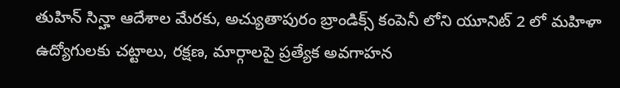తుహిన్ సిన్హా ఆదేశాల మేరకు, అచ్యుతాపురం బ్రాండిక్స్ కంపెనీ లోని యూనిట్ 2 లో మహిళా ఉద్యోగులకు చట్టాలు, రక్షణ, మార్గాలపై ప్రత్యేక అవగాహన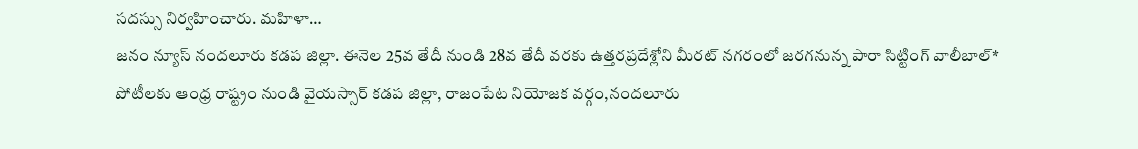సదస్సు నిర్వహించారు. మహిళా…
జనం న్యూస్ నందలూరు కడప జిల్లా. ఈనెల 25వ తేదీ నుండి 28వ తేదీ వరకు ఉత్తరప్రదేశ్లోని మీరట్ నగరంలో జరగనున్న పారా సిట్టింగ్ వాలీబాల్* పోటీలకు ఆంధ్ర రాష్ట్రం నుండి వైయస్సార్ కడప జిల్లా, రాజంపేట నియోజక వర్గం,నందలూరు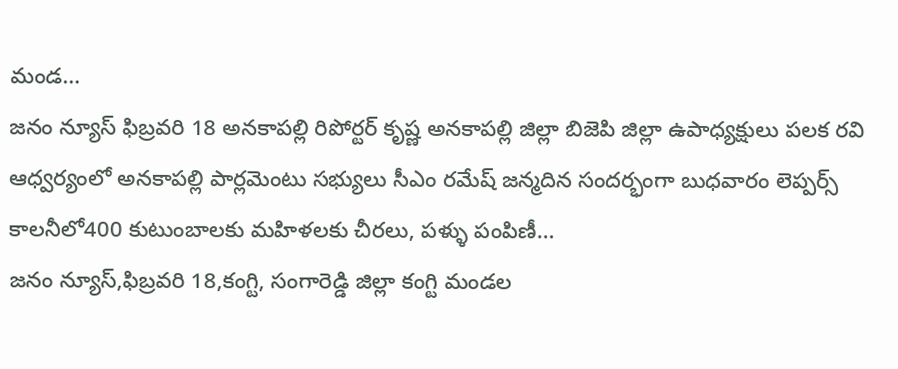మండ…
జనం న్యూస్ ఫిబ్రవరి 18 అనకాపల్లి రిపోర్టర్ కృష్ణ అనకాపల్లి జిల్లా బిజెపి జిల్లా ఉపాధ్యక్షులు పలక రవి ఆధ్వర్యంలో అనకాపల్లి పార్లమెంటు సభ్యులు సీఎం రమేష్ జన్మదిన సందర్భంగా బుధవారం లెప్పర్స్ కాలనీలో400 కుటుంబాలకు మహిళలకు చీరలు, పళ్ళు పంపిణీ…
జనం న్యూస్,ఫిబ్రవరి 18,కంగ్టి, సంగారెడ్డి జిల్లా కంగ్టి మండల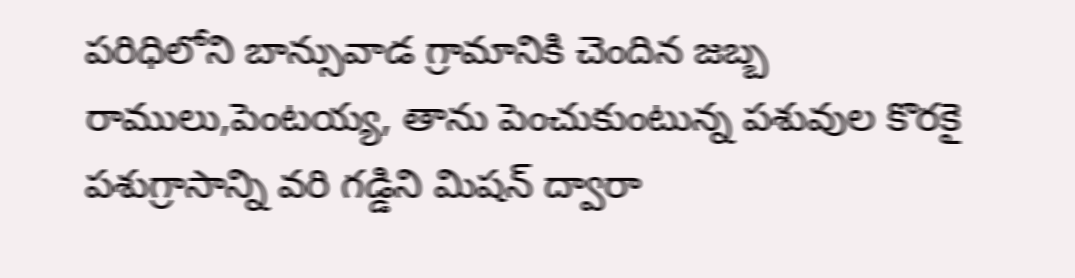పరిధిలోని బాన్సువాడ గ్రామానికి చెందిన జబ్బ రాములు,పెంటయ్య, తాను పెంచుకుంటున్న పశువుల కొరకై పశుగ్రాసాన్ని వరి గడ్డిని మిషన్ ద్వారా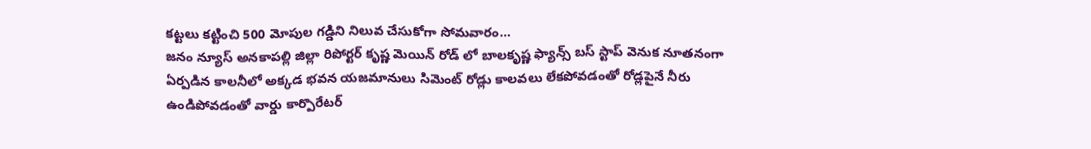కట్టలు కట్టించి 500 మోపుల గడ్డిని నిలువ చేసుకోగా సోమవారం…
జనం న్యూస్ అనకాపల్లి జిల్లా రిపోర్టర్ కృష్ణ మెయిన్ రోడ్ లో బాలకృష్ణ ఫ్యాన్స్ బస్ స్టాప్ వెనుక నూతనంగా ఏర్పడిన కాలనీలో అక్కడ భవన యజమానులు సిమెంట్ రోడ్లు కాలవలు లేకపోవడంతో రోడ్లపైనే నీరు ఉండిపోవడంతో వార్డు కార్పొరేటర్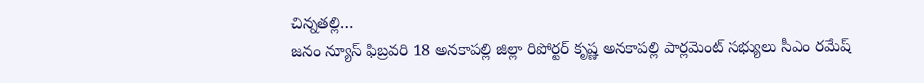చిన్నతల్లి…
జనం న్యూస్ ఫిబ్రవరి 18 అనకాపల్లి జిల్లా రిపోర్టర్ కృష్ణ అనకాపల్లి పార్లమెంట్ సభ్యులు సీఎం రమేష్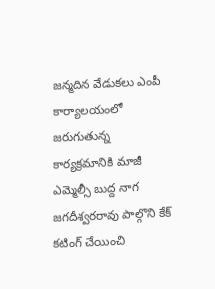జన్మదిన వేడుకలు ఎంపీ కార్యాలయంలో జరుగుతున్న కార్యక్రమానికి మాజీ ఎమ్మెల్సీ బుద్ద నాగ జగదీశ్వరరావు పాల్గొని కేక్ కటింగ్ చేయించి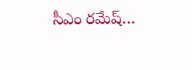సీఎం రమేష్…